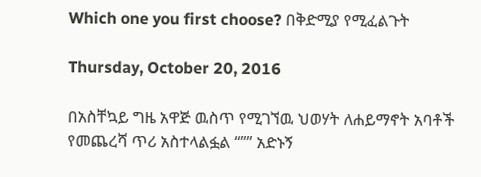Which one you first choose? በቅድሚያ የሚፈልጉት

Thursday, October 20, 2016

በአስቸኳይ ግዜ አዋጅ ዉስጥ የሚገኘዉ ህወሃት ለሐይማኖት አባቶች የመጨረሻ ጥሪ አስተላልፏል “”” አድኑኝ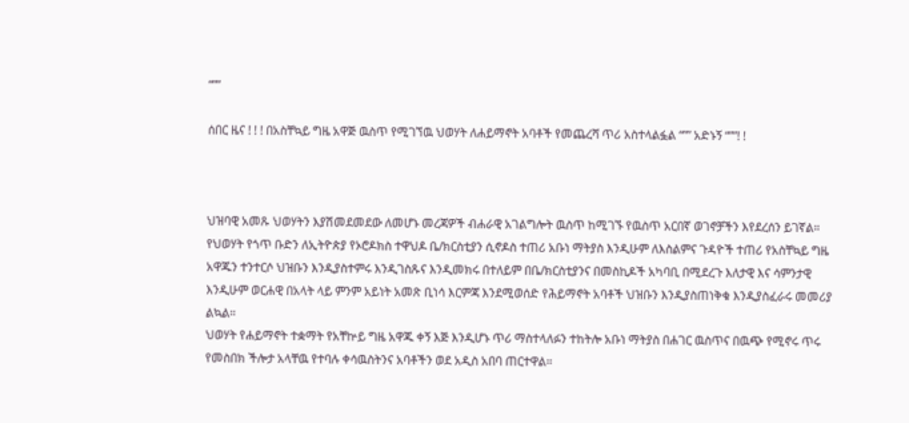“””

ሰበር ዜና ! ! ! በአስቸኳይ ግዜ አዋጅ ዉስጥ የሚገኘዉ ህወሃት ለሐይማኖት አባቶች የመጨረሻ ጥሪ አስተላልፏል “”” አድኑኝ “””! !



ህዝባዊ አመጹ ህወሃትን እያሽመደመደው ለመሆኑ መረጃዎች ብሐራዊ አገልግሎት ዉስጥ ከሚገኙ የዉስጥ አርበኛ ወገኖቻችን እየደረሰን ይገኛል።
የህወሃት የጎጥ ቡድን ለኢትዮጵያ የኦሮዶክስ ተዋህዶ ቤ/ክርስቲያን ሲኖዶስ ተጠሪ አቡነ ማትያስ እንዲሁም ለእስልምና ጉዳዮች ተጠሪ የአስቸኳይ ግዜ አዋጁን ተንተርሶ ህዝቡን እንዲያስተምሩ እንዲገስጹና እንዲመክሩ በተለይም በቤ/ክርስቲያንና በመስኪዶች አካባቢ በሚደረጉ እለታዊ እና ሳምንታዊ እንዲሁም ወርሐዊ በአላት ላይ ምንም አይነት አመጽ ቢነሳ እርምጃ እንደሚወሰድ የሕይማኖት አባቶች ህዝቡን እንዲያስጠነቅቁ እንዲያስፈራሩ መመሪያ ልኳል።
ህወሃት የሐይማኖት ተቋማት የአቸኵይ ግዜ አዋጁ ቀኝ እጅ እንዲሆኑ ጥሪ ማስተላለፉን ተከትሎ አቡነ ማትያስ በሐገር ዉስጥና በዉጭ የሚኖሩ ጥሩ የመስበክ ችሎታ አላቸዉ የተባሉ ቀሳዉስትንና አባቶችን ወደ አዲስ አበባ ጠርተዋል።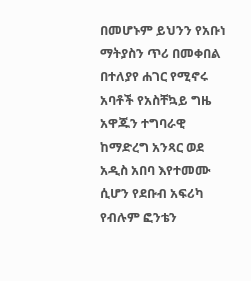በመሆኑም ይህንን የአቡነ ማትያስን ጥሪ በመቀበል በተለያየ ሐገር የሚኖሩ አባቶች የአስቸኳይ ግዜ አዋጁን ተግባራዊ ከማድረግ አንጻር ወደ አዲስ አበባ እየተመሙ ሲሆን የደቡብ አፍሪካ የብሉም ፎንቴን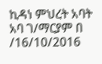ኪዳነ ምህረት አባት አባ ገ/ማርያም በ /16/10/2016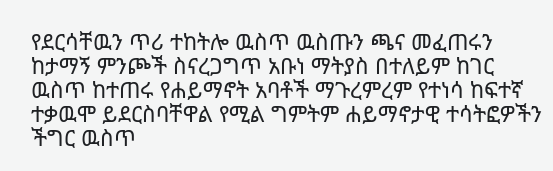የደርሳቸዉን ጥሪ ተከትሎ ዉስጥ ዉስጡን ጫና መፈጠሩን ከታማኝ ምንጮች ስናረጋግጥ አቡነ ማትያስ በተለይም ከገር ዉስጥ ከተጠሩ የሐይማኖት አባቶች ማጉረምረም የተነሳ ከፍተኛ ተቃዉሞ ይደርስባቸዋል የሚል ግምትም ሐይማኖታዊ ተሳትፎዎችን ችግር ዉስጥ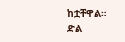ከቷቸዋል።
ድል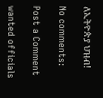ለኢትዮጵያ ህዝብ!

No comments:

Post a Comment

wanted officials